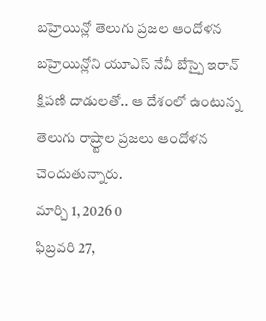బహ్రెయిన్లో తెలుగు ప్రజల ఆందోళన
బహ్రెయిన్లోని యూఎస్ నేవీ బేస్పై ఇరాన్ క్షిపణి దాడులతో.. ఆ దేశంలో ఉంటున్న తెలుగు రాష్ర్టాల ప్రజలు ఆందోళన చెందుతున్నారు.
మార్చి 1, 2026 0
ఫిబ్రవరి 27,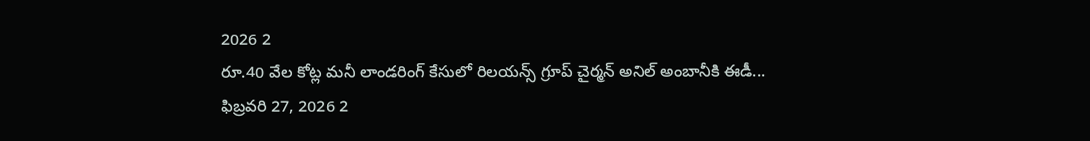2026 2
రూ.40 వేల కోట్ల మనీ లాండరింగ్ కేసులో రిలయన్స్ గ్రూప్ చైర్మన్ అనిల్ అంబానీకి ఈడీ...
ఫిబ్రవరి 27, 2026 2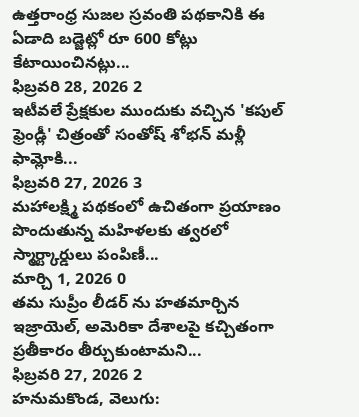ఉత్తరాంధ్ర సుజల స్రవంతి పథకానికి ఈ ఏడాది బడ్జెట్లో రూ 600 కోట్లు కేటాయించినట్లు...
ఫిబ్రవరి 28, 2026 2
ఇటీవలే ప్రేక్షకుల ముందుకు వచ్చిన 'కపుల్ ఫ్రెండ్లీ' చిత్రంతో సంతోష్ శోభన్ మళ్లీ ఫామ్లోకి...
ఫిబ్రవరి 27, 2026 3
మహాలక్ష్మి పథకంలో ఉచితంగా ప్రయాణం పొందుతున్న మహిళలకు త్వరలో స్మార్ట్కార్డులు పంపిణీ...
మార్చి 1, 2026 0
తమ సుప్రీం లీడర్ ను హతమార్చిన ఇజ్రాయెల్, అమెరికా దేశాలపై కచ్చితంగా ప్రతీకారం తీర్చుకుంటామని...
ఫిబ్రవరి 27, 2026 2
హనుమకొండ, వెలుగు: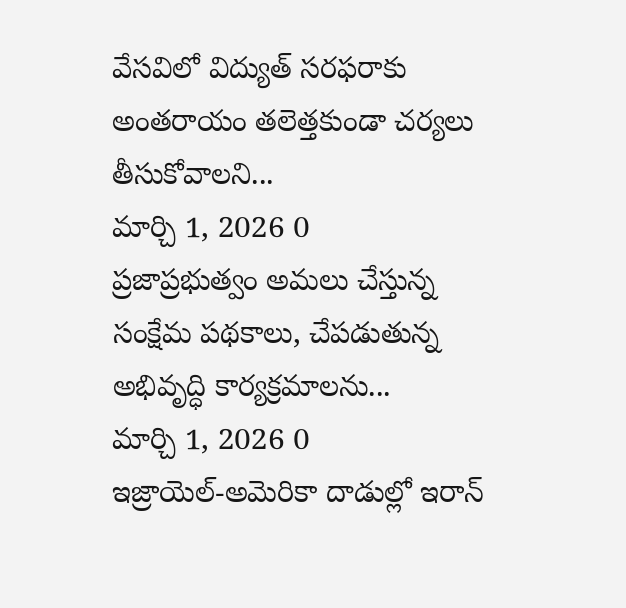వేసవిలో విద్యుత్ సరఫరాకు అంతరాయం తలెత్తకుండా చర్యలు తీసుకోవాలని...
మార్చి 1, 2026 0
ప్రజాప్రభుత్వం అమలు చేస్తున్న సంక్షేమ పథకాలు, చేపడుతున్న అభివృద్ధి కార్యక్రమాలను...
మార్చి 1, 2026 0
ఇజ్రాయెల్-అమెరికా దాడుల్లో ఇరాన్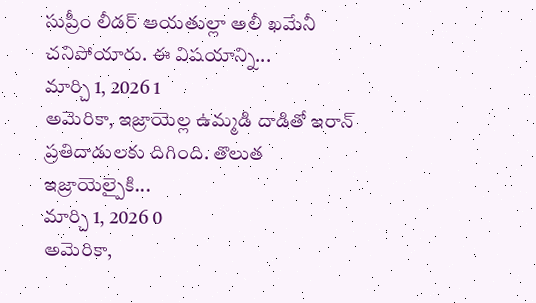సుప్రీం లీడర్ ఆయతుల్లా అలీ ఖమేనీ చనిపోయారు. ఈ విషయాన్ని...
మార్చి 1, 2026 1
అమెరికా, ఇజ్రాయెల్ల ఉమ్మడి దాడితో ఇరాన్ ప్రతిదాడులకు దిగింది. తొలుత ఇజ్రాయెల్పైకి...
మార్చి 1, 2026 0
అమెరికా,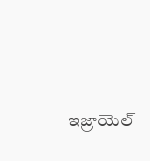ఇజ్రాయెల్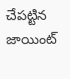చేపట్టిన జాయింట్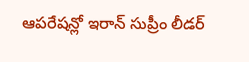ఆపరేషన్లో ఇరాన్ సుప్రీం లీడర్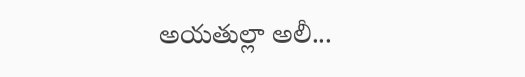అయతుల్లా అలీ...